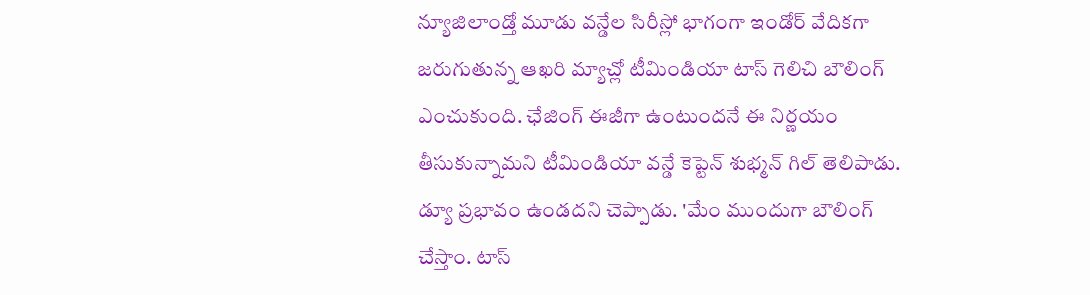న్యూజిలాండ్తో మూడు వన్డేల సిరీస్లో భాగంగా ఇండోర్ వేదికగా జరుగుతున్న ఆఖరి మ్యాచ్లో టీమిండియా టాస్ గెలిచి బౌలింగ్ ఎంచుకుంది. ఛేజింగ్ ఈజీగా ఉంటుందనే ఈ నిర్ణయం తీసుకున్నామని టీమిండియా వన్డే కెప్టెన్ శుభ్మన్ గిల్ తెలిపాడు. డ్యూ ప్రభావం ఉండదని చెప్పాడు. 'మేం ముందుగా బౌలింగ్ చేస్తాం. టాస్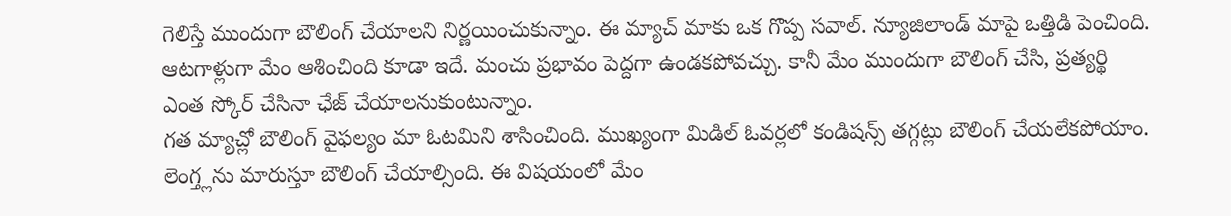గెలిస్తే ముందుగా బౌలింగ్ చేయాలని నిర్ణయించుకున్నాం. ఈ మ్యాచ్ మాకు ఒక గొప్ప సవాల్. న్యూజిలాండ్ మాపై ఒత్తిడి పెంచింది. ఆటగాళ్లుగా మేం ఆశించింది కూడా ఇదే. మంచు ప్రభావం పెద్దగా ఉండకపోవచ్చు. కానీ మేం ముందుగా బౌలింగ్ చేసి, ప్రత్యర్థి ఎంత స్కోర్ చేసినా ఛేజ్ చేయాలనుకుంటున్నాం.
గత మ్యాచ్లో బౌలింగ్ వైఫల్యం మా ఓటమిని శాసించింది. ముఖ్యంగా మిడిల్ ఓవర్లలో కండిషన్స్ తగ్గట్లు బౌలింగ్ చేయలేకపోయాం. లెంగ్త్లను మారుస్తూ బౌలింగ్ చేయాల్సింది. ఈ విషయంలో మేం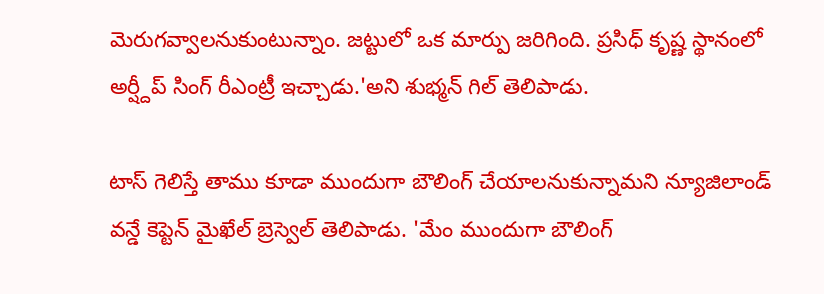మెరుగవ్వాలనుకుంటున్నాం. జట్టులో ఒక మార్పు జరిగింది. ప్రసిధ్ కృష్ణ స్థానంలో అర్ష్దీప్ సింగ్ రీఎంట్రీ ఇచ్చాడు.'అని శుభ్మన్ గిల్ తెలిపాడు.

టాస్ గెలిస్తే తాము కూడా ముందుగా బౌలింగ్ చేయాలనుకున్నామని న్యూజిలాండ్ వన్డే కెప్టెన్ మైఖేల్ బ్రెస్వెల్ తెలిపాడు. 'మేం ముందుగా బౌలింగ్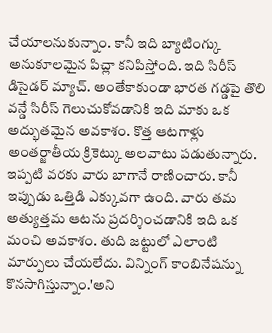చేయాలనుకున్నాం. కానీ ఇది బ్యాటింగ్కు అనుకూలమైన పిచ్లా కనిపిస్తోంది. ఇది సిరీస్ డిసైడర్ మ్యాచ్. అంతేకాకుండా భారత గడ్డపై తొలి వన్డే సిరీస్ గెలుచుకోవడానికి ఇది మాకు ఒక అద్భుతమైన అవకాశం. కొత్త ఆటగాళ్లు అంతర్జాతీయ క్రికెట్కు అలవాటు పడుతున్నారు. ఇప్పటి వరకు వారు బాగానే రాణించారు. కానీ ఇప్పుడు ఒత్తిడి ఎక్కువగా ఉంది. వారు తమ అత్యుత్తమ ఆటను ప్రదర్శించడానికి ఇది ఒక మంచి అవకాశం. తుది జట్టులో ఎలాంటి మార్పులు చేయలేదు. విన్నింగ్ కాంబినేషన్ను కొనసాగిస్తున్నాం.'అని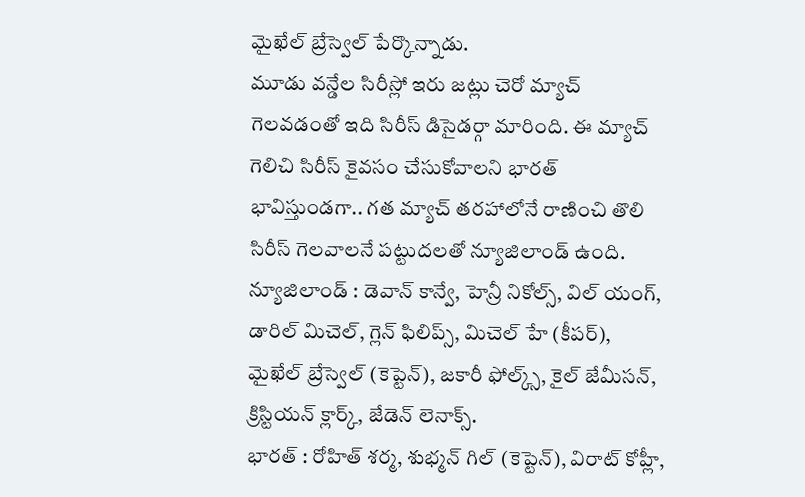మైఖేల్ బ్రేస్వెల్ పేర్కొన్నాడు.
మూడు వన్డేల సిరీస్లో ఇరు జట్లు చెరో మ్యాచ్ గెలవడంతో ఇది సిరీస్ డిసైడర్గా మారింది. ఈ మ్యాచ్ గెలిచి సిరీస్ కైవసం చేసుకోవాలని భారత్ భావిస్తుండగా.. గత మ్యాచ్ తరహాలోనే రాణించి తొలి సిరీస్ గెలవాలనే పట్టుదలతో న్యూజిలాండ్ ఉంది.
న్యూజిలాండ్ : డెవాన్ కాన్వే, హెన్రీ నికోల్స్, విల్ యంగ్, డారిల్ మిచెల్, గ్లెన్ ఫిలిప్స్, మిచెల్ హే (కీపర్), మైఖేల్ బ్రేస్వెల్ (కెప్టెన్), జకారీ ఫోల్క్స్, కైల్ జేమీసన్, క్రిస్టియన్ క్లార్క్, జేడెన్ లెనాక్స్.
భారత్ : రోహిత్ శర్మ, శుభ్మన్ గిల్ (కెప్టెన్), విరాట్ కోహ్లీ,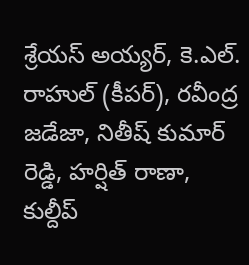శ్రేయస్ అయ్యర్, కె.ఎల్. రాహుల్ (కీపర్), రవీంద్ర జడేజా, నితీష్ కుమార్ రెడ్డి, హర్షిత్ రాణా, కుల్దీప్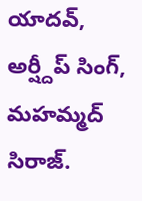యాదవ్, అర్ష్దీప్ సింగ్, మహమ్మద్ సిరాజ్.